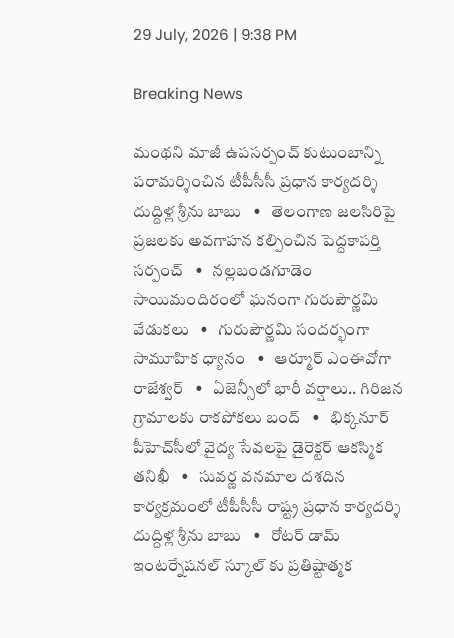29 July, 2026 | 9:38 PM

Breaking News

మంథని మాజీ ఉపసర్పంచ్ కుటుంబాన్ని పరామర్శించిన టీపీసీసీ ప్రధాన కార్యదర్శి దుద్దిళ్ల శ్రీను బాబు   •   తెలంగాణ జలసిరిపై ప్రజలకు అవగాహన కల్పించిన పెద్దకాపర్తి సర్పంచ్   •   నల్లబండగూడెం సాయిమందిరంలో ఘనంగా గురుపౌర్ణమి వేడుకలు   •   గురుపౌర్ణమి సందర్భంగా సామూహిక ధ్యానం   •   ఆర్మూర్ ఎంఈవోగా రాజేశ్వర్   •   ఏజెన్సీలో భారీ వర్షాలు.. గిరిజన గ్రామాలకు రాకపోకలు బంద్   •   భిక్కనూర్ పీహెచ్‌సీలో వైద్య సేవలపై డైరెక్టర్ ఆకస్మిక తనిఖీ   •   సువర్ణ వనమాల దశదిన కార్యక్రమంలో టీపీసీసీ రాష్ట్ర ప్రధాన కార్యదర్శి దుద్దిళ్ల శ్రీను బాబు   •   రోటర్ డామ్ ఇంటర్నేషనల్ స్కూల్ కు ప్రతిష్టాత్మక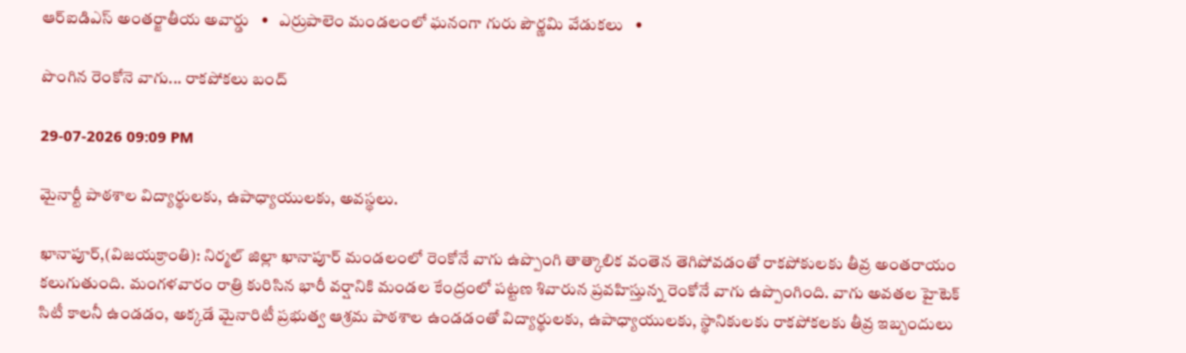ఆర్ఐడిఎస్ అంతర్జాతీయ అవార్డు   •   ఎర్రుపాలెం మండలంలో ఘనంగా గురు పౌర్ణమి వేడుకలు   •

పొంగిన రెంకోనె వాగు... రాకపోకలు బంద్

29-07-2026 09:09 PM

మైనార్టీ పాఠశాల విద్యార్థులకు, ఉపాధ్యాయులకు, అవస్థలు.

ఖానాపూర్,(విజయక్రాంతి): నిర్మల్ జిల్లా ఖానాపూర్ మండలంలో రెంకోనే వాగు ఉప్పొంగి తాత్కాలిక వంతెన తెగిపోవడంతో రాకపోకులకు తీవ్ర అంతరాయం కలుగుతుంది. మంగళవారం రాత్రి కురిసిన భారీ వర్షానికి మండల కేంద్రంలో పట్టణ శివారున ప్రవహిస్తున్న రెంకోనే వాగు ఉప్పొంగింది. వాగు అవతల హైటెక్ సిటీ కాలనీ ఉండడం, అక్కడే మైనారిటీ ప్రభుత్వ ఆశ్రమ పాఠశాల ఉండడంతో విద్యార్థులకు, ఉపాధ్యాయులకు, స్థానికులకు రాకపోకలకు తీవ్ర ఇబ్బందులు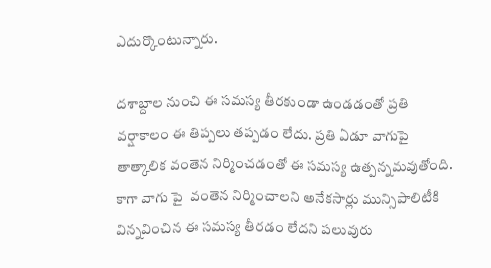ఎదుర్కొంటున్నారు.

దశాబ్దాల నుంచి ఈ సమస్య తీరకుండా ఉండడంతో ప్రతి వర్షాకాలం ఈ తిప్పలు తప్పడం లేదు. ప్రతి ఏడూ వాగుపై తాత్కాలిక వంతెన నిర్మించడంతో ఈ సమస్య ఉత్పన్నమవుతోంది. కాగా వాగు పై  వంతెన నిర్మించాలని అనేకసార్లు మున్సిపాలిటీకి విన్నవించిన ఈ సమస్య తీరడం లేదని పలువురు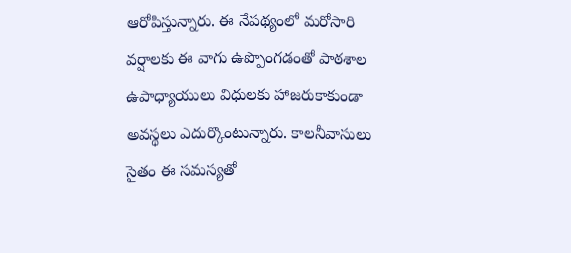ఆరోపిస్తున్నారు. ఈ నేపథ్యంలో మరోసారి వర్షాలకు ఈ వాగు ఉప్పొంగడంతో పాఠశాల ఉపాధ్యాయులు విధులకు హాజరుకాకుండా అవస్థలు ఎదుర్కొంటున్నారు. కాలనీవాసులు సైతం ఈ సమస్యతో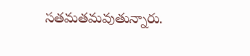సతమతమవుతున్నారు.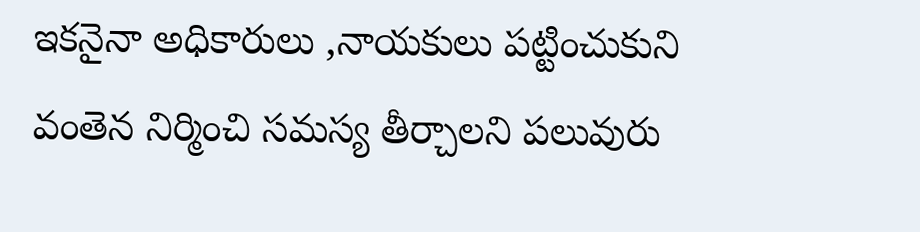ఇకనైనా అధికారులు ,నాయకులు పట్టించుకుని వంతెన నిర్మించి సమస్య తీర్చాలని పలువురు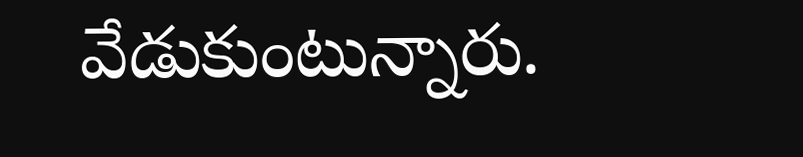వేడుకుంటున్నారు.